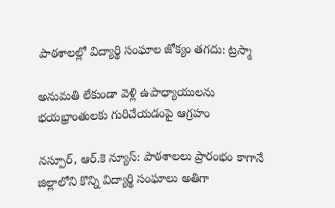పాఠశాలల్లో విద్యార్థి సంఘాల జోక్యం తగదు: ట్రస్మా

అనుమతి లేకుండా వెళ్లి ఉపాధ్యాయులను భయభ్రాంతులకు గురిచేయడంపై ఆగ్రహం

నస్పూర్, ఆర్.కె న్యూస్: పాఠశాలలు ప్రారంభం కాగానే జిల్లాలోని కొన్ని విద్యార్థి సంఘాలు అతిగా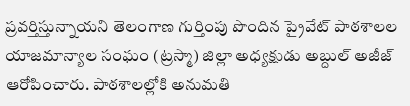ప్రవర్తిస్తున్నాయని తెలంగాణ గుర్తింపు పొందిన ప్రైవేట్ పాఠశాలల యాజమాన్యాల సంఘం (ట్రస్మా) జిల్లా అధ్యక్షుడు అబ్దుల్ అజీజ్ ఆరోపించారు. పాఠశాలల్లోకి అనుమతి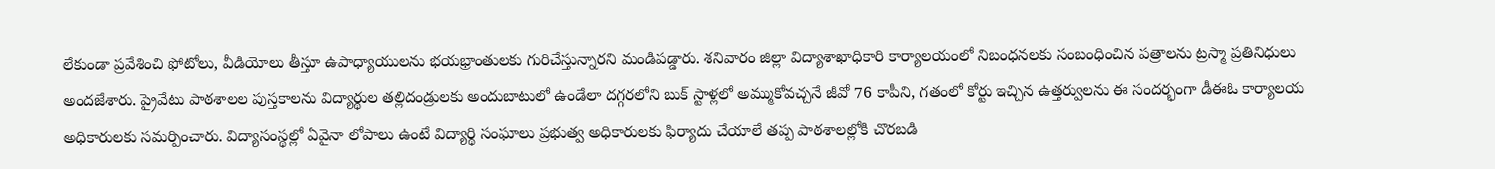లేకుండా ప్రవేశించి ఫోటోలు, వీడియోలు తీస్తూ ఉపాధ్యాయులను భయభ్రాంతులకు గురిచేస్తున్నారని మండిపడ్డారు. శనివారం జిల్లా విద్యాశాఖాధికారి కార్యాలయంలో నిబంధనలకు సంబంధించిన పత్రాలను ట్రస్మా ప్రతినిధులు అందజేశారు. ప్రైవేటు పాఠశాలల పుస్తకాలను విద్యార్థుల తల్లిదండ్రులకు అందుబాటులో ఉండేలా దగ్గరలోని బుక్ స్టాళ్లలో అమ్ముకోవచ్చనే జీవో 76 కాపీని, గతంలో కోర్టు ఇచ్చిన ఉత్తర్వులను ఈ సందర్భంగా డీఈఓ కార్యాలయ అధికారులకు సమర్పించారు. విద్యాసంస్థల్లో ఏవైనా లోపాలు ఉంటే విద్యార్థి సంఘాలు ప్రభుత్వ అధికారులకు ఫిర్యాదు చేయాలే తప్ప పాఠశాలల్లోకి చొరబడి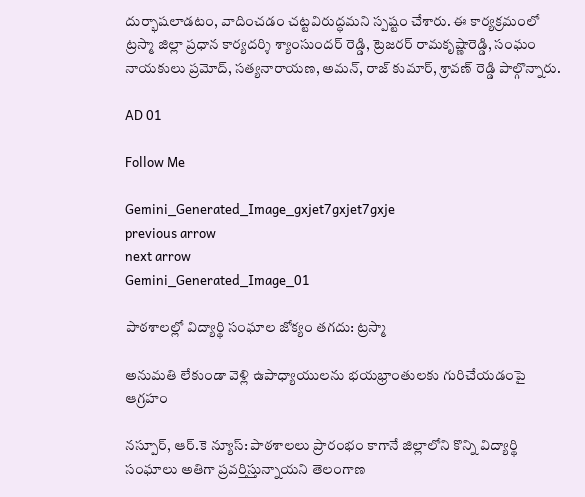దుర్భాషలాడటం, వాదించడం చట్టవిరుద్ధమని స్పష్టం చేశారు. ఈ కార్యక్రమంలో ట్రస్మా జిల్లా ప్రధాన కార్యదర్శి శ్యాంసుందర్ రెడ్డి, ట్రెజరర్ రామకృష్ణారెడ్డి, సంఘం నాయకులు ప్రమోద్, సత్యనారాయణ, అమన్, రాజ్ కుమార్, శ్రావణ్ రెడ్డి పాల్గొన్నారు.

AD 01

Follow Me

Gemini_Generated_Image_gxjet7gxjet7gxje
previous arrow
next arrow
Gemini_Generated_Image_01

పాఠశాలల్లో విద్యార్థి సంఘాల జోక్యం తగదు: ట్రస్మా

అనుమతి లేకుండా వెళ్లి ఉపాధ్యాయులను భయభ్రాంతులకు గురిచేయడంపై ఆగ్రహం

నస్పూర్, ఆర్.కె న్యూస్: పాఠశాలలు ప్రారంభం కాగానే జిల్లాలోని కొన్ని విద్యార్థి సంఘాలు అతిగా ప్రవర్తిస్తున్నాయని తెలంగాణ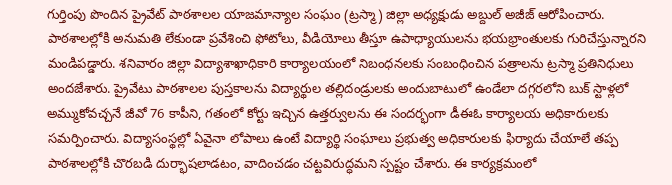గుర్తింపు పొందిన ప్రైవేట్ పాఠశాలల యాజమాన్యాల సంఘం (ట్రస్మా) జిల్లా అధ్యక్షుడు అబ్దుల్ అజీజ్ ఆరోపించారు. పాఠశాలల్లోకి అనుమతి లేకుండా ప్రవేశించి ఫోటోలు, వీడియోలు తీస్తూ ఉపాధ్యాయులను భయభ్రాంతులకు గురిచేస్తున్నారని మండిపడ్డారు. శనివారం జిల్లా విద్యాశాఖాధికారి కార్యాలయంలో నిబంధనలకు సంబంధించిన పత్రాలను ట్రస్మా ప్రతినిధులు అందజేశారు. ప్రైవేటు పాఠశాలల పుస్తకాలను విద్యార్థుల తల్లిదండ్రులకు అందుబాటులో ఉండేలా దగ్గరలోని బుక్ స్టాళ్లలో అమ్ముకోవచ్చనే జీవో 76 కాపీని, గతంలో కోర్టు ఇచ్చిన ఉత్తర్వులను ఈ సందర్భంగా డీఈఓ కార్యాలయ అధికారులకు సమర్పించారు. విద్యాసంస్థల్లో ఏవైనా లోపాలు ఉంటే విద్యార్థి సంఘాలు ప్రభుత్వ అధికారులకు ఫిర్యాదు చేయాలే తప్ప పాఠశాలల్లోకి చొరబడి దుర్భాషలాడటం, వాదించడం చట్టవిరుద్ధమని స్పష్టం చేశారు. ఈ కార్యక్రమంలో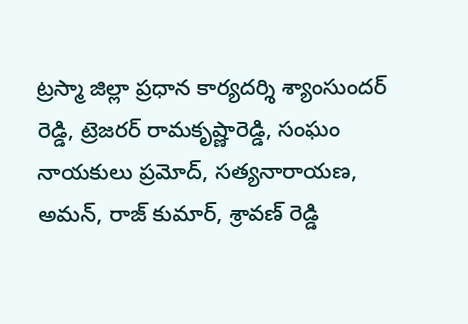ట్రస్మా జిల్లా ప్రధాన కార్యదర్శి శ్యాంసుందర్ రెడ్డి, ట్రెజరర్ రామకృష్ణారెడ్డి, సంఘం నాయకులు ప్రమోద్, సత్యనారాయణ, అమన్, రాజ్ కుమార్, శ్రావణ్ రెడ్డి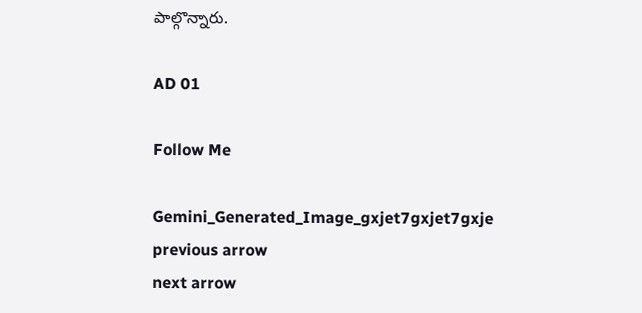పాల్గొన్నారు.

AD 01

Follow Me

Gemini_Generated_Image_gxjet7gxjet7gxje
previous arrow
next arrow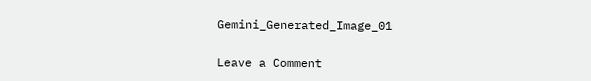Gemini_Generated_Image_01

Leave a Comment